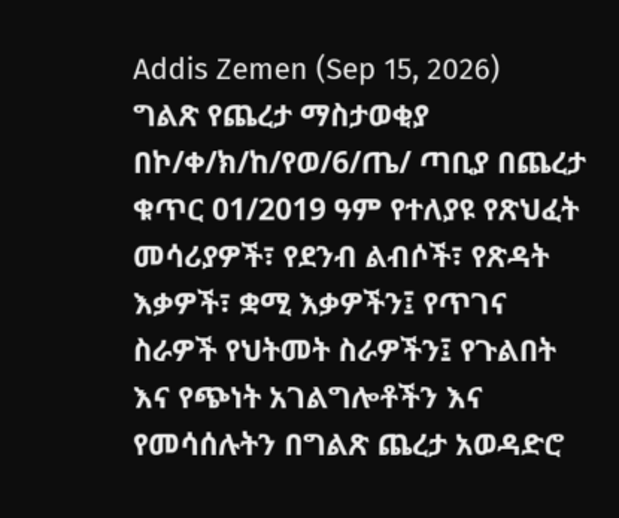Addis Zemen (Sep 15, 2026)
ግልጽ የጨረታ ማስታወቂያ
በኮ/ቀ/ክ/ከ/የወ/6/ጤ/ ጣቢያ በጨረታ ቁጥር 01/2019 ዓም የተለያዩ የጽህፈት መሳሪያዎች፣ የደንብ ልብሶች፣ የጽዳት እቃዎች፣ ቋሚ እቃዎችን፤ የጥገና ስራዎች የህትመት ስራዎችን፤ የጉልበት እና የጭነት አገልግሎቶችን እና የመሳሰሉትን በግልጽ ጨረታ አወዳድሮ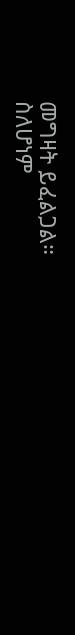መግዛት ይፈልጋል።
ስለሆነም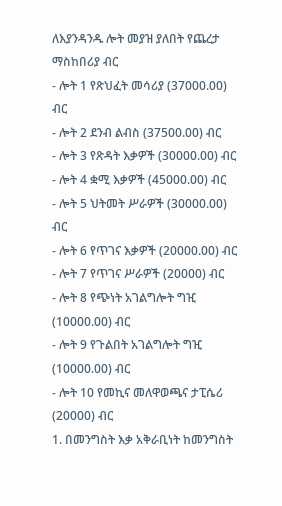ለእያንዳንዱ ሎት መያዝ ያለበት የጨረታ ማስከበሪያ ብር
- ሎት 1 የጽህፈት መሳሪያ (37000.00) ብር
- ሎት 2 ደንብ ልብስ (37500.00) ብር
- ሎት 3 የጽዳት እቃዎች (30000.00) ብር
- ሎት 4 ቋሚ እቃዎች (45000.00) ብር
- ሎት 5 ህትመት ሥራዎች (30000.00) ብር
- ሎት 6 የጥገና እቃዎች (20000.00) ብር
- ሎት 7 የጥገና ሥራዎች (20000) ብር
- ሎት 8 የጭነት አገልግሎት ግዢ (10000.00) ብር
- ሎት 9 የጉልበት አገልግሎት ግዢ (10000.00) ብር
- ሎት 10 የመኪና መለዋወጫና ታፒሴሪ (20000) ብር
1. በመንግስት እቃ አቅራቢነት ከመንግስት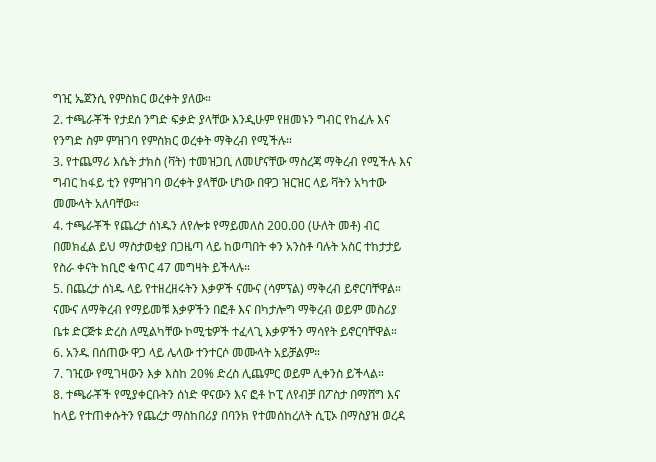ግዢ ኤጀንሲ የምስክር ወረቀት ያለው።
2. ተጫራቾች የታደሰ ንግድ ፍቃድ ያላቸው እንዲሁም የዘመኑን ግብር የከፈሉ እና የንግድ ስም ምዝገባ የምስክር ወረቀት ማቅረብ የሚችሉ።
3. የተጨማሪ እሴት ታክስ (ቫት) ተመዝጋቢ ለመሆናቸው ማስረጃ ማቅረብ የሚችሉ እና ግብር ከፋይ ቲን የምዝገባ ወረቀት ያላቸው ሆነው በዋጋ ዝርዝር ላይ ቫትን አካተው መሙላት አለባቸው።
4. ተጫራቾች የጨረታ ሰነዱን ለየሎቱ የማይመለስ 200.00 (ሁለት መቶ) ብር በመክፈል ይህ ማስታወቂያ በጋዜጣ ላይ ከወጣበት ቀን አንስቶ ባሉት አስር ተከታታይ የስራ ቀናት ከቢሮ ቁጥር 47 መግዛት ይችላሉ።
5. በጨረታ ሰነዱ ላይ የተዘረዘሩትን እቃዎች ናሙና (ሳምፕል) ማቅረብ ይኖርባቸዋል። ናሙና ለማቅረብ የማይመቹ እቃዎችን በፎቶ እና በካታሎግ ማቅረብ ወይም መስሪያ ቤቱ ድርጅቱ ድረስ ለሚልካቸው ኮሚቴዎች ተፈላጊ እቃዎችን ማሳየት ይኖርባቸዋል።
6. አንዱ በሰጠው ዋጋ ላይ ሌላው ተንተርሶ መሙላት አይቻልም።
7. ገዢው የሚገዛውን እቃ እስከ 20% ድረስ ሊጨምር ወይም ሊቀንስ ይችላል።
8. ተጫራቾች የሚያቀርቡትን ሰነድ ዋናውን እና ፎቶ ኮፒ ለየብቻ በፖስታ በማሸግ እና ከላይ የተጠቀሱትን የጨረታ ማስከበሪያ በባንክ የተመሰከረለት ሲፒኦ በማስያዝ ወረዳ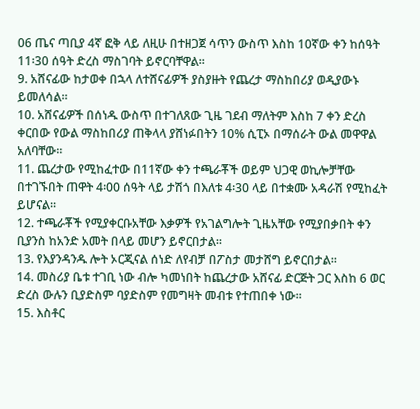06 ጤና ጣቢያ 4ኛ ፎቅ ላይ ለዚሁ በተዘጋጀ ሳጥን ውስጥ እስከ 10ኛው ቀን ከሰዓት 11፡30 ሰዓት ድረስ ማስገባት ይኖርባቸዋል።
9. አሸናፊው ከታወቀ በኋላ ለተሸናፊዎች ያስያዙት የጨረታ ማስከበሪያ ወዲያውኑ ይመለሳል።
10. አሸናፊዎች በሰነዱ ውስጥ በተገለጸው ጊዜ ገደብ ማለትም እስከ 7 ቀን ድረስ ቀርበው የውል ማስከበሪያ ጠቅላላ ያሸነፉበትን 10% ሲፒኦ በማሰራት ውል መዋዋል አለባቸው።
11. ጨረታው የሚከፈተው በ11ኛው ቀን ተጫራቾች ወይም ህጋዊ ወኪሎቻቸው በተገኙበት ጠዋት 4፡00 ሰዓት ላይ ታሽጎ በእለቱ 4፡30 ላይ በተቋሙ አዳራሽ የሚከፈት ይሆናል።
12. ተጫራቾች የሚያቀርቡአቸው እቃዎች የአገልግሎት ጊዜአቸው የሚያበቃበት ቀን ቢያንስ ከአንድ አመት በላይ መሆን ይኖርበታል።
13. የእያንዳንዱ ሎት ኦርጂናል ሰነድ ለየብቻ በፖስታ መታሸግ ይኖርበታል።
14. መስሪያ ቤቱ ተገቢ ነው ብሎ ካመነበት ከጨረታው አሸናፊ ድርጅት ጋር እስከ 6 ወር ድረስ ውሉን ቢያድስም ባያድስም የመግዛት መብቱ የተጠበቀ ነው።
15. እስቶር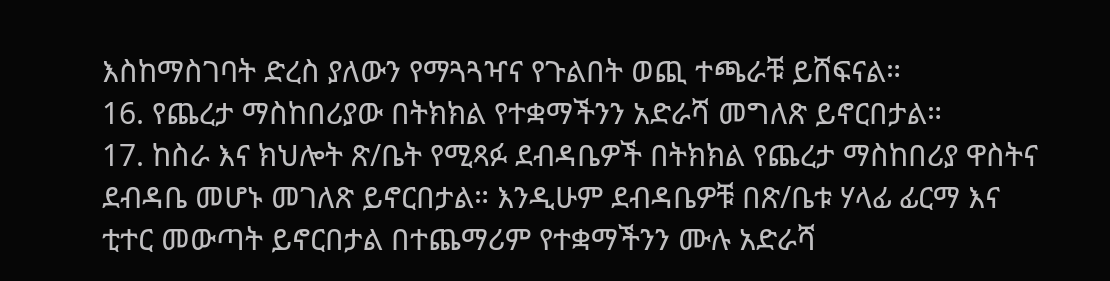እስከማስገባት ድረስ ያለውን የማጓጓዣና የጉልበት ወጪ ተጫራቹ ይሸፍናል።
16. የጨረታ ማስከበሪያው በትክክል የተቋማችንን አድራሻ መግለጽ ይኖርበታል።
17. ከስራ እና ክህሎት ጽ/ቤት የሚጻፉ ደብዳቤዎች በትክክል የጨረታ ማስከበሪያ ዋስትና ደብዳቤ መሆኑ መገለጽ ይኖርበታል። እንዲሁም ደብዳቤዎቹ በጽ/ቤቱ ሃላፊ ፊርማ እና ቲተር መውጣት ይኖርበታል በተጨማሪም የተቋማችንን ሙሉ አድራሻ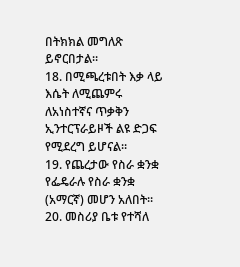በትክክል መግለጽ ይኖርበታል።
18. በሚጫረቱበት እቃ ላይ እሴት ለሚጨምሩ ለአነስተኛና ጥቃቅን ኢንተርፕራይዞች ልዩ ድጋፍ የሚደረግ ይሆናል።
19. የጨረታው የስራ ቋንቋ የፌዴራሉ የስራ ቋንቋ (አማርኛ) መሆን አለበት።
20. መስሪያ ቤቱ የተሻለ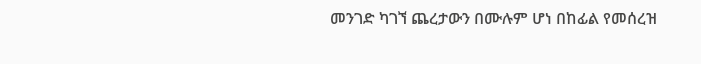መንገድ ካገኘ ጨረታውን በሙሉም ሆነ በከፊል የመሰረዝ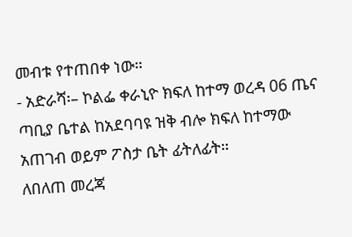መብቱ የተጠበቀ ነው።
- አድራሻ፡– ኮልፌ ቀራኒዮ ክፍለ ከተማ ወረዳ 06 ጤና ጣቢያ ቤተል ከአደባባዩ ዝቅ ብሎ ክፍለ ከተማው አጠገብ ወይም ፖስታ ቤት ፊትለፊት።
ለበለጠ መረጃ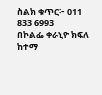ስልክ ቁጥር፦ 011 833 6993
በኮልፌ ቀራኒዮ ክፍለ ከተማ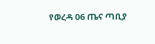የወረዳ 06 ጤና ጣቢያ